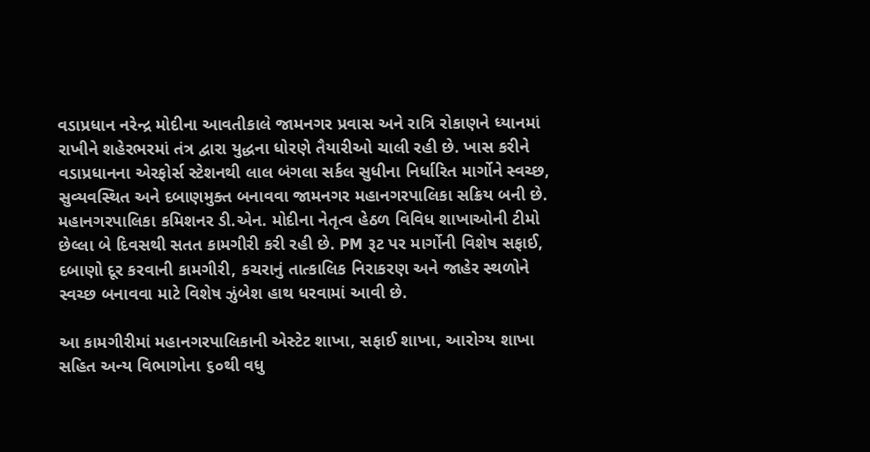વડાપ્રધાન નરેન્દ્ર મોદીના આવતીકાલે જામનગર પ્રવાસ અને રાત્રિ રોકાણને ધ્યાનમાં રાખીને શહેરભરમાં તંત્ર દ્વારા યુદ્ધના ધોરણે તૈયારીઓ ચાલી રહી છે. ખાસ કરીને વડાપ્રધાનના એરફોર્સ સ્ટેશનથી લાલ બંગલા સર્કલ સુધીના નિર્ધારિત માર્ગોને સ્વચ્છ, સુવ્યવસ્થિત અને દબાણમુક્ત બનાવવા જામનગર મહાનગરપાલિકા સક્રિય બની છે.
મહાનગરપાલિકા કમિશનર ડી.એન. મોદીના નેતૃત્વ હેઠળ વિવિધ શાખાઓની ટીમો છેલ્લા બે દિવસથી સતત કામગીરી કરી રહી છે. PM રૂટ પર માર્ગોની વિશેષ સફાઈ, દબાણો દૂર કરવાની કામગીરી, કચરાનું તાત્કાલિક નિરાકરણ અને જાહેર સ્થળોને સ્વચ્છ બનાવવા માટે વિશેષ ઝુંબેશ હાથ ધરવામાં આવી છે.

આ કામગીરીમાં મહાનગરપાલિકાની એસ્ટેટ શાખા, સફાઈ શાખા, આરોગ્ય શાખા સહિત અન્ય વિભાગોના ૬૦થી વધુ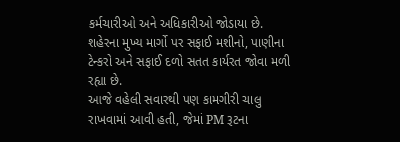કર્મચારીઓ અને અધિકારીઓ જોડાયા છે. શહેરના મુખ્ય માર્ગો પર સફાઈ મશીનો, પાણીના ટેન્કરો અને સફાઈ દળો સતત કાર્યરત જોવા મળી રહ્યા છે.
આજે વહેલી સવારથી પણ કામગીરી ચાલુ રાખવામાં આવી હતી, જેમાં PM રૂટના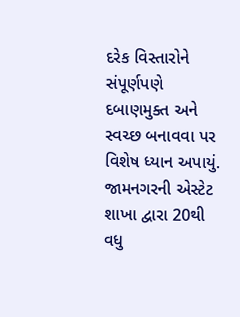દરેક વિસ્તારોને સંપૂર્ણપણે દબાણમુક્ત અને સ્વચ્છ બનાવવા પર વિશેષ ધ્યાન અપાયું. જામનગરની એસ્ટેટ શાખા દ્વારા 20થી વધુ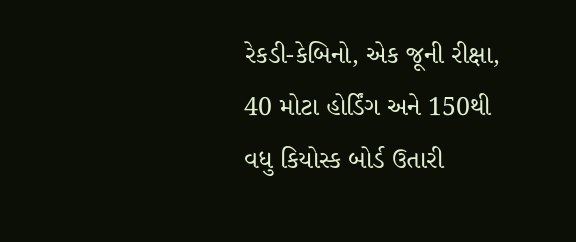રેકડી-કેબિનો, એક જૂની રીક્ષા, 40 મોટા હોર્ડિંગ અને 150થી વધુ કિયોસ્ક બોર્ડ ઉતારી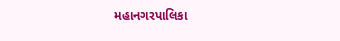મહાનગરપાલિકા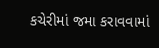કચેરીમાં જમા કરાવવામાં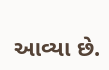આવ્યા છે.